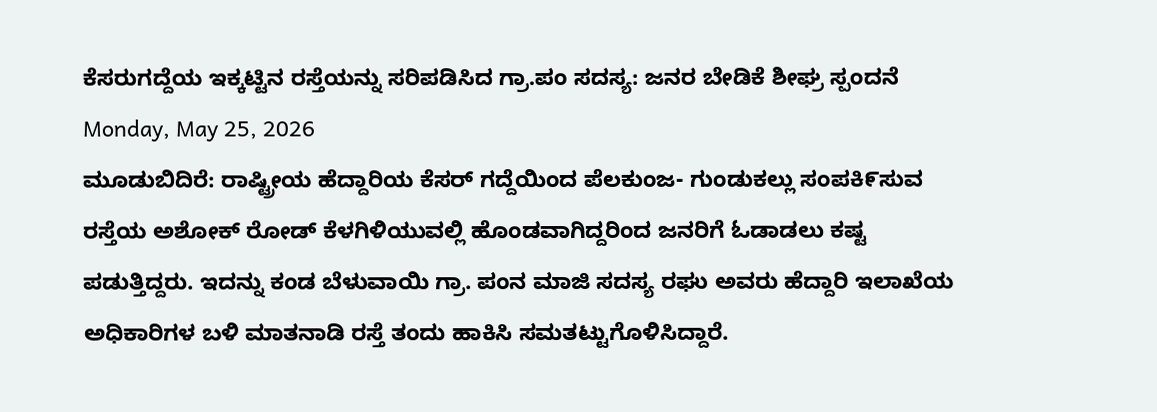ಕೆಸರುಗದ್ದೆಯ ಇಕ್ಕಟ್ಟಿನ ರಸ್ತೆಯನ್ನು ಸರಿಪಡಿಸಿದ ಗ್ರಾ.ಪಂ ಸದಸ್ಯ: ಜನರ ಬೇಡಿಕೆ ಶೀಘ್ರ ಸ್ಪಂದನೆ
Monday, May 25, 2026
ಮೂಡುಬಿದಿರೆ: ರಾಷ್ಟ್ರೀಯ ಹೆದ್ದಾರಿಯ ಕೆಸರ್ ಗದ್ದೆಯಿಂದ ಪೆಲಕುಂಜ- ಗುಂಡುಕಲ್ಲು ಸಂಪಕಿ೯ಸುವ ರಸ್ತೆಯ ಅಶೋಕ್ ರೋಡ್ ಕೆಳಗಿಳಿಯುವಲ್ಲಿ ಹೊಂಡವಾಗಿದ್ದರಿಂದ ಜನರಿಗೆ ಓಡಾಡಲು ಕಷ್ಟ ಪಡುತ್ತಿದ್ದರು. ಇದನ್ನು ಕಂಡ ಬೆಳುವಾಯಿ ಗ್ರಾ. ಪಂನ ಮಾಜಿ ಸದಸ್ಯ ರಘು ಅವರು ಹೆದ್ದಾರಿ ಇಲಾಖೆಯ ಅಧಿಕಾರಿಗಳ ಬಳಿ ಮಾತನಾಡಿ ರಸ್ತೆ ತಂದು ಹಾಕಿಸಿ ಸಮತಟ್ಟುಗೊಳಿಸಿದ್ದಾರೆ.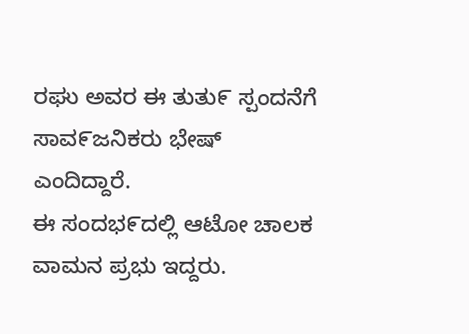ರಘು ಅವರ ಈ ತುತು೯ ಸ್ಪಂದನೆಗೆ ಸಾವ೯ಜನಿಕರು ಭೇಷ್ ಎಂದಿದ್ದಾರೆ.
ಈ ಸಂದಭ೯ದಲ್ಲಿ ಆಟೋ ಚಾಲಕ ವಾಮನ ಪ್ರಭು ಇದ್ದರು.